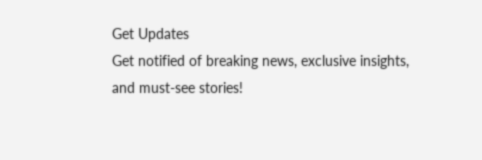Get Updates
Get notified of breaking news, exclusive insights, and must-see stories!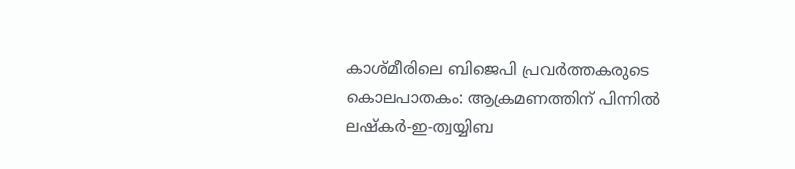കാശ്മീരിലെ ബിജെപി പ്രവര്‍ത്തകരുടെ കൊലപാതകം: ആക്രമണത്തിന് പിന്നില്‍ ലഷ്‌കര്‍-ഇ-ത്വയ്യിബ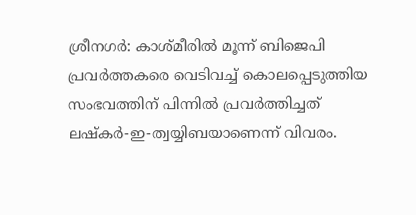ശ്രീനഗര്‍: കാശ്മീരില്‍ മൂന്ന് ബിജെപി പ്രവര്‍ത്തകരെ വെടിവച്ച് കൊലപ്പെടുത്തിയ സംഭവത്തിന് പിന്നില്‍ പ്രവര്‍ത്തിച്ചത് ലഷ്‌കര്‍-ഇ-ത്വയ്യിബയാണെന്ന് വിവരം.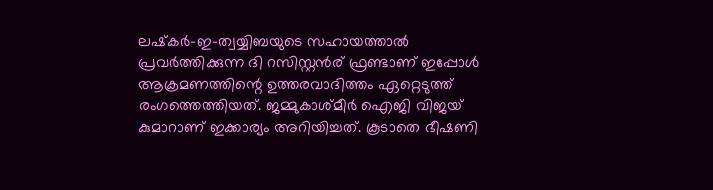ലഷ്‌കര്‍-ഇ-ത്വയ്യിബയുടെ സഹായത്താല്‍ പ്രവര്‍ത്തിക്കുന്ന ദി റസിസ്റ്റന്‍ര് ഫ്രണ്ടാണ് ഇപ്പോള്‍ ആക്രമണത്തിന്റെ ഉത്തരവാദിത്തം ഏറ്റെടുത്ത് രംഗത്തെത്തിയത്. ജമ്മുകാശ്മീര്‍ ഐജി വിജയ് കുമാറാണ് ഇക്കാര്യം അറിയിച്ചത്. കൂടാതെ ഭീഷണി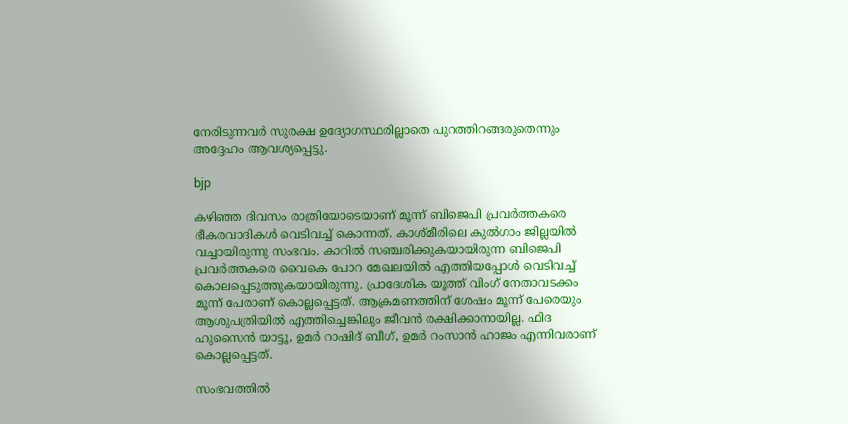നേരിടുന്നവര്‍ സുരക്ഷ ഉദ്യോഗസ്ഥരില്ലാതെ പുറത്തിറങ്ങരുതെന്നും അദ്ദേഹം ആവശ്യപ്പെട്ടു.

bjp

കഴിഞ്ഞ ദിവസം രാത്രിയോടെയാണ് മൂന്ന് ബിജെപി പ്രവര്‍ത്തകരെ ഭീകരവാദികള്‍ വെടിവച്ച് കൊന്നത്. കാശ്മീരിലെ കുല്‍ഗാം ജില്ലയില്‍ വച്ചായിരുന്നു സംഭവം. കാറില്‍ സഞ്ചരിക്കുകയായിരുന്ന ബിജെപി പ്രവര്‍ത്തകരെ വൈകെ പോറ മേഖലയില്‍ എത്തിയപ്പോള്‍ വെടിവച്ച് കൊലപ്പെടുത്തുകയായിരുന്നു. പ്രാദേശിക യൂത്ത് വിംഗ് നേതാവടക്കം മൂന്ന് പേരാണ് കൊല്ലപ്പെട്ടത്. ആക്രമണത്തിന് ശേഷം മൂന്ന് പേരെയും ആശുപത്രിയില്‍ എത്തിച്ചെങ്കിലും ജീവന്‍ രക്ഷിക്കാനായില്ല. ഫിദ ഹുസൈന്‍ യാട്ടൂ, ഉമര്‍ റാഷിദ് ബീഗ്, ഉമര്‍ റംസാന്‍ ഹാജം എന്നിവരാണ് കൊല്ലപ്പെട്ടത്.

സംഭവത്തില്‍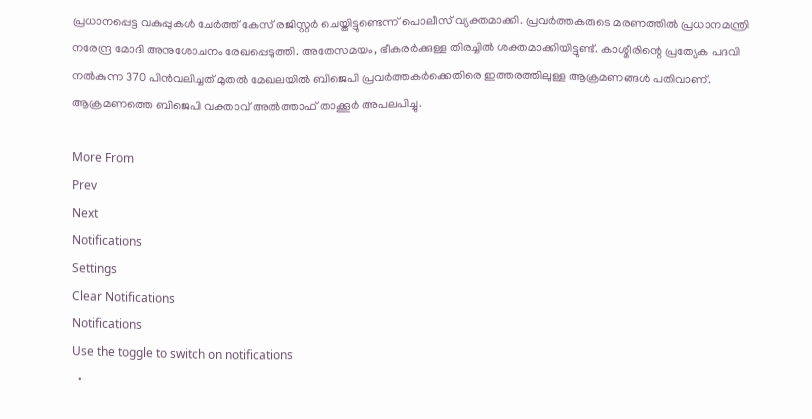പ്രധാനപ്പെട്ട വകുപ്പുകള്‍ ചേര്‍ത്ത് കേസ് രജിസ്റ്റര്‍ ചെയ്തിട്ടുണ്ടെന്ന് പൊലീസ് വ്യക്തമാക്കി. പ്രവര്‍ത്തകരുടെ മരണത്തില്‍ പ്രധാനമന്ത്രി നരേന്ദ്ര മോദി അനുശോചനം രേഖപ്പെടുത്തി. അതേസമയം, ഭീകരര്‍ക്കുള്ള തിരച്ചില്‍ ശക്തമാക്കിയിട്ടുണ്ട്. കാശ്മീരിന്റെ പ്രത്യേക പദവി നല്‍കുന്ന 370 പിന്‍വലിച്ചത് മുതല്‍ മേഖലയില്‍ ബിജെപി പ്രവര്‍ത്തകര്‍ക്കെതിരെ ഇത്തരത്തിലുള്ള ആക്രമണങ്ങള്‍ പതിവാണ്. ആക്രമണത്തെ ബിജെപി വക്താവ് അല്‍ത്താഫ് താക്കൂര്‍ അപലപിച്ചു.

More From
Prev
Next
Notifications
Settings
Clear Notifications
Notifications
Use the toggle to switch on notifications
  •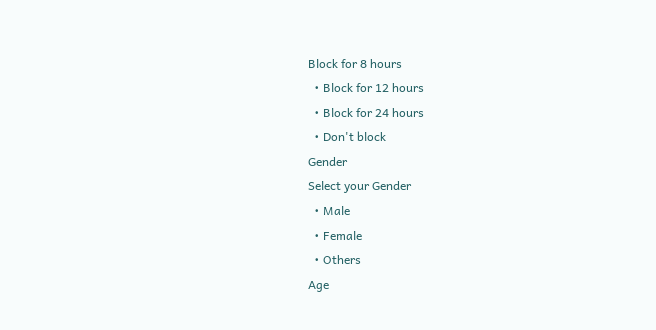Block for 8 hours
  • Block for 12 hours
  • Block for 24 hours
  • Don't block
Gender
Select your Gender
  • Male
  • Female
  • Others
Age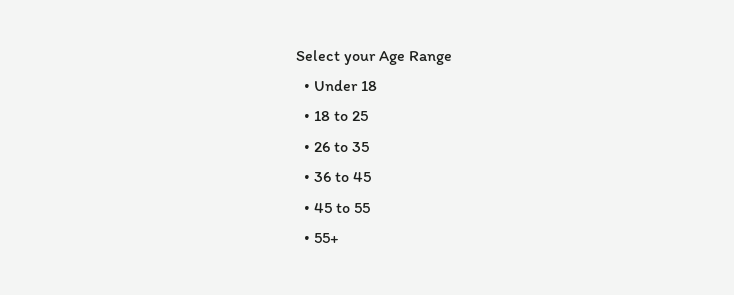Select your Age Range
  • Under 18
  • 18 to 25
  • 26 to 35
  • 36 to 45
  • 45 to 55
  • 55+